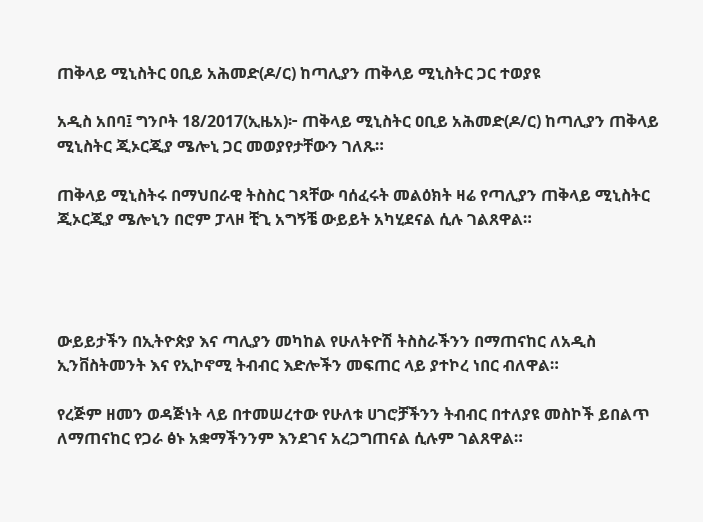ጠቅላይ ሚኒስትር ዐቢይ አሕመድ(ዶ/ር) ከጣሊያን ጠቅላይ ሚኒስትር ጋር ተወያዩ

አዲስ አበባ፤ ግንቦት 18/2017(ኢዜአ)፦ ጠቅላይ ሚኒስትር ዐቢይ አሕመድ(ዶ/ር) ከጣሊያን ጠቅላይ ሚኒስትር ጂኦርጂያ ሜሎኒ ጋር መወያየታቸውን ገለጹ።

ጠቅላይ ሚኒስትሩ በማህበራዊ ትስስር ገጻቸው ባሰፈሩት መልዕክት ዛሬ የጣሊያን ጠቅላይ ሚኒስትር ጂኦርጂያ ሜሎኒን በሮም ፓላዞ ቺጊ አግኝቼ ውይይት አካሂደናል ሲሉ ገልጸዋል።




ውይይታችን በኢትዮጵያ እና ጣሊያን መካከል የሁለትዮሽ ትስስራችንን በማጠናከር ለአዲስ ኢንቨስትመንት እና የኢኮኖሚ ትብብር እድሎችን መፍጠር ላይ ያተኮረ ነበር ብለዋል።

የረጅም ዘመን ወዳጅነት ላይ በተመሠረተው የሁለቱ ሀገሮቻችንን ትብብር በተለያዩ መስኮች ይበልጥ ለማጠናከር የጋራ ፅኑ አቋማችንንም እንደገና አረጋግጠናል ሲሉም ገልጸዋል።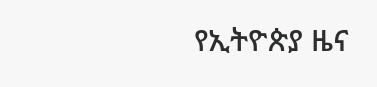የኢትዮጵያ ዜና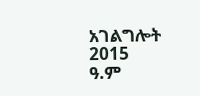አገልግሎት
2015
ዓ.ም